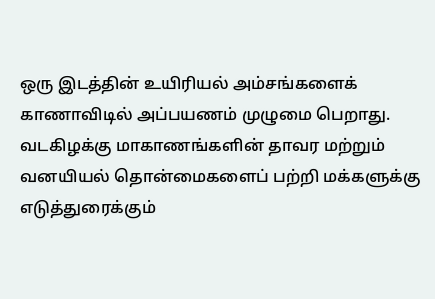ஒரு இடத்தின் உயிரியல் அம்சங்களைக் காணாவிடில் அப்பயணம் முழுமை பெறாது. வடகிழக்கு மாகாணங்களின் தாவர மற்றும் வனயியல் தொன்மைகளைப் பற்றி மக்களுக்கு எடுத்துரைக்கும்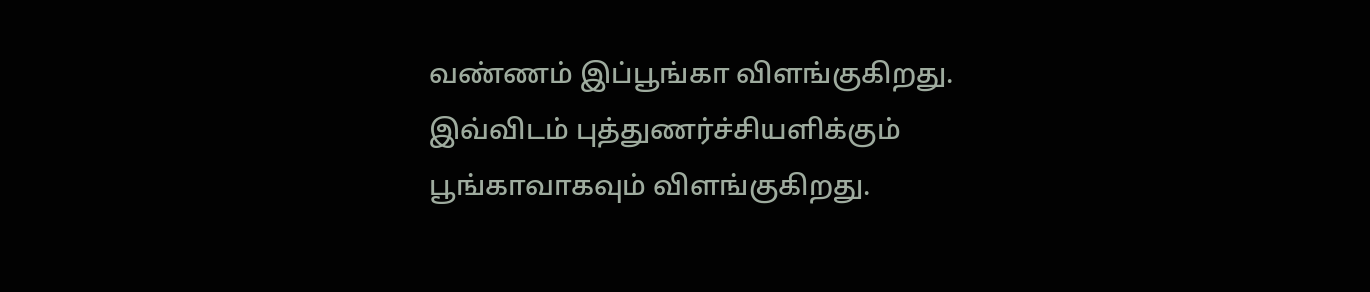வண்ணம் இப்பூங்கா விளங்குகிறது. இவ்விடம் புத்துணர்ச்சியளிக்கும் பூங்காவாகவும் விளங்குகிறது.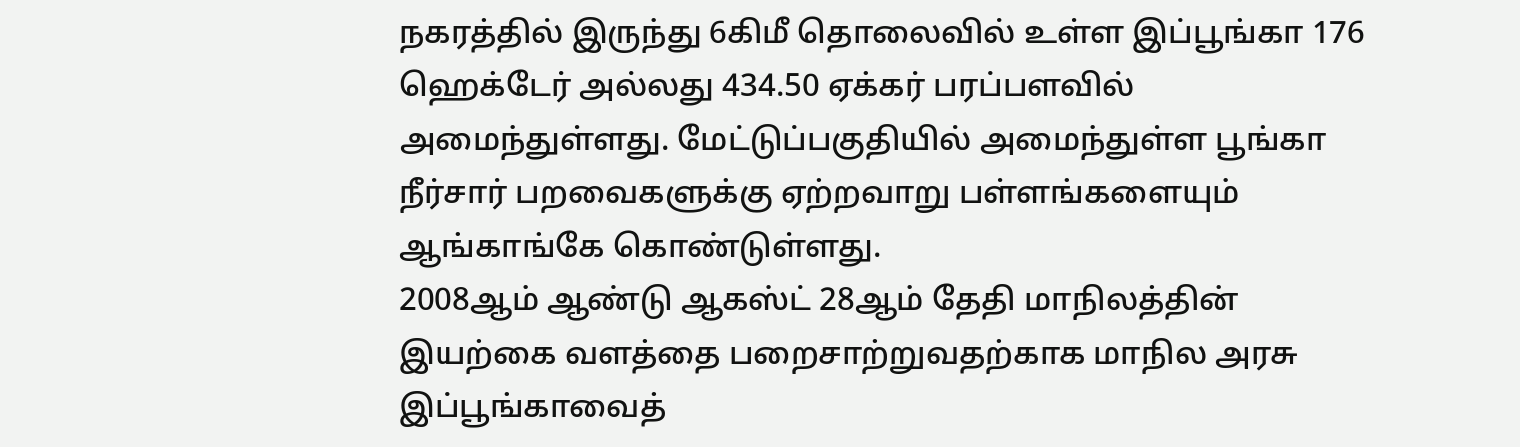நகரத்தில் இருந்து 6கிமீ தொலைவில் உள்ள இப்பூங்கா 176 ஹெக்டேர் அல்லது 434.50 ஏக்கர் பரப்பளவில் அமைந்துள்ளது. மேட்டுப்பகுதியில் அமைந்துள்ள பூங்கா நீர்சார் பறவைகளுக்கு ஏற்றவாறு பள்ளங்களையும் ஆங்காங்கே கொண்டுள்ளது.
2008ஆம் ஆண்டு ஆகஸ்ட் 28ஆம் தேதி மாநிலத்தின் இயற்கை வளத்தை பறைசாற்றுவதற்காக மாநில அரசு இப்பூங்காவைத்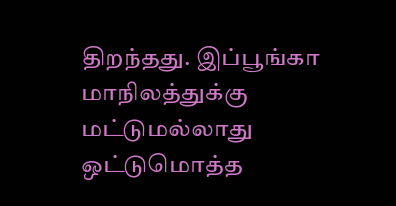திறந்தது. இப்பூங்கா மாநிலத்துக்கு மட்டுமல்லாது ஒட்டுமொத்த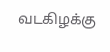வடகிழக்கு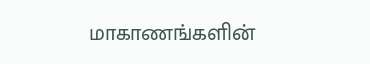மாகாணங்களின்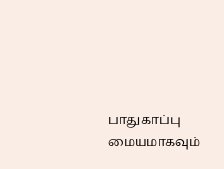பாதுகாப்பு மையமாகவும்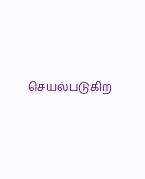செயல்படுகிற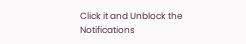Click it and Unblock the Notifications